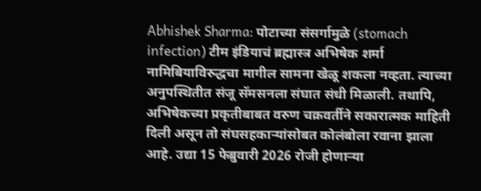Abhishek Sharma: पोटाच्या संसर्गामुळे (stomach infection) टीम इंडियाचं ब्रह्मास्त्र अभिषेक शर्मा नामिबियाविरुद्धचा मागील सामना खेळू शकला नव्हता. त्याच्या अनुपस्थितीत संजू सॅमसनला संघात संधी मिळाली. तथापि, अभिषेकच्या प्रकृतीबाबत वरुण चक्रवर्तीने सकारात्मक माहिती दिली असून तो संघसहकाऱ्यांसोबत कोलंबोला रवाना झाला आहे. उद्या 15 फेब्रुवारी 2026 रोजी होणाऱ्या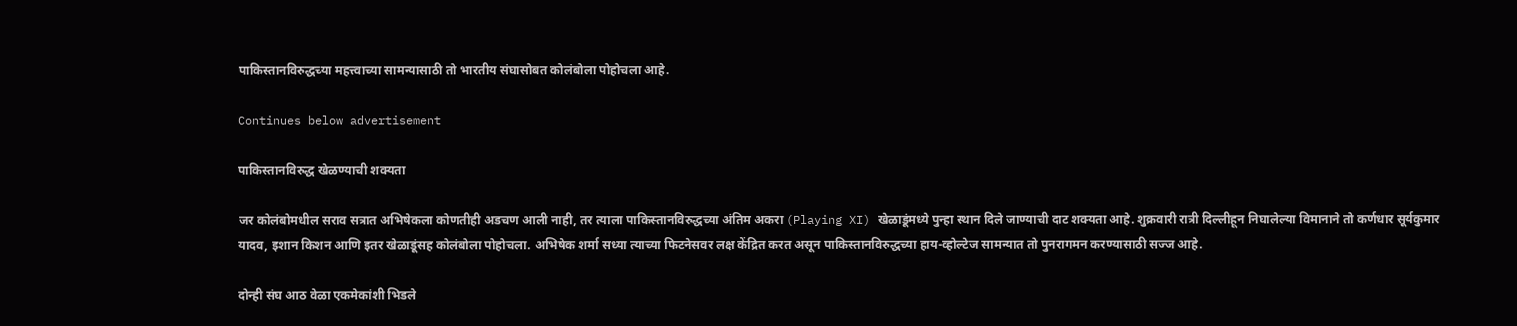पाकिस्तानविरुद्धच्या महत्त्वाच्या सामन्यासाठी तो भारतीय संघासोबत कोलंबोला पोहोचला आहे.

Continues below advertisement

पाकिस्तानविरुद्ध खेळण्याची शक्यता

जर कोलंबोमधील सराव सत्रात अभिषेकला कोणतीही अडचण आली नाही, तर त्याला पाकिस्तानविरुद्धच्या अंतिम अकरा (Playing XI) खेळाडूंमध्ये पुन्हा स्थान दिले जाण्याची दाट शक्यता आहे. शुक्रवारी रात्री दिल्लीहून निघालेल्या विमानाने तो कर्णधार सूर्यकुमार यादव, इशान किशन आणि इतर खेळाडूंसह कोलंबोला पोहोचला. अभिषेक शर्मा सध्या त्याच्या फिटनेसवर लक्ष केंद्रित करत असून पाकिस्तानविरुद्धच्या हाय-व्होल्टेज सामन्यात तो पुनरागमन करण्यासाठी सज्ज आहे.

दोन्ही संघ आठ वेळा एकमेकांशी भिडले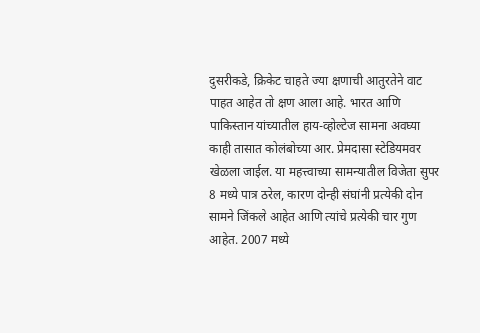दुसरीकडे, क्रिकेट चाहते ज्या क्षणाची आतुरतेने वाट पाहत आहेत तो क्षण आला आहे. भारत आणि पाकिस्तान यांच्यातील हाय-व्होल्टेज सामना अवघ्या काही तासात कोलंबोच्या आर. प्रेमदासा स्टेडियमवर खेळला जाईल. या महत्त्वाच्या सामन्यातील विजेता सुपर 8 मध्ये पात्र ठरेल, कारण दोन्ही संघांनी प्रत्येकी दोन सामने जिंकले आहेत आणि त्यांचे प्रत्येकी चार गुण आहेत. 2007 मध्ये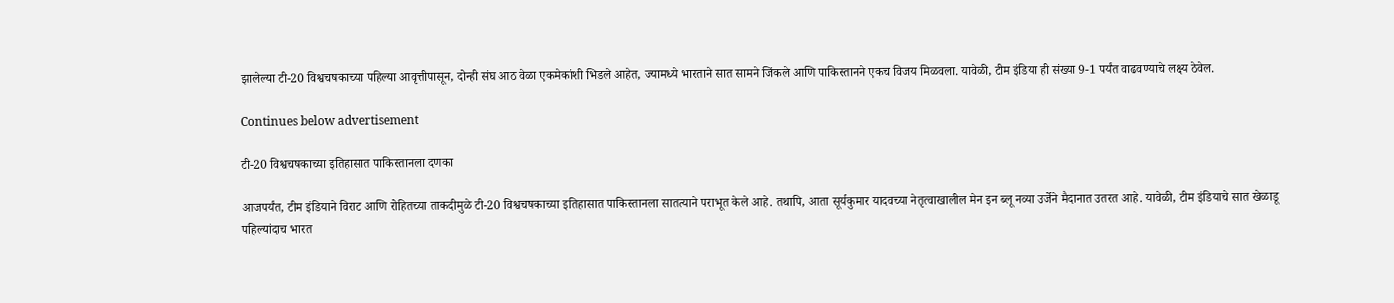झालेल्या टी-20 विश्वचषकाच्या पहिल्या आवृत्तीपासून, दोन्ही संघ आठ वेळा एकमेकांशी भिडले आहेत, ज्यामध्ये भारताने सात सामने जिंकले आणि पाकिस्तानने एकच विजय मिळवला. यावेळी, टीम इंडिया ही संख्या 9-1 पर्यंत वाढवण्याचे लक्ष्य ठेवेल.

Continues below advertisement

टी-20 विश्वचषकाच्या इतिहासात पाकिस्तानला दणका

आजपर्यंत, टीम इंडियाने विराट आणि रोहितच्या ताकदीमुळे टी-20 विश्वचषकाच्या इतिहासात पाकिस्तानला सातत्याने पराभूत केले आहे. तथापि, आता सूर्यकुमार यादवच्या नेतृत्वाखालील मेन इन ब्लू नव्या उर्जेने मैदानात उतरत आहे. यावेळी, टीम इंडियाचे सात खेळाडू पहिल्यांदाच भारत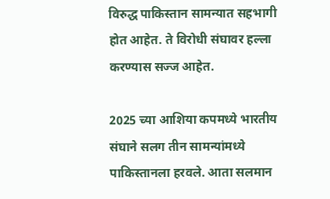विरुद्ध पाकिस्तान सामन्यात सहभागी होत आहेत. ते विरोधी संघावर हल्ला करण्यास सज्ज आहेत.

2025 च्या आशिया कपमध्ये भारतीय संघाने सलग तीन सामन्यांमध्ये पाकिस्तानला हरवले. आता सलमान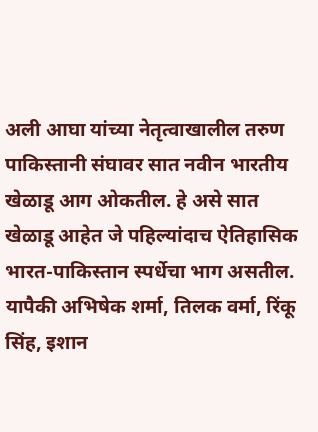अली आघा यांच्या नेतृत्वाखालील तरुण पाकिस्तानी संघावर सात नवीन भारतीय खेळाडू आग ओकतील. हे असे सात खेळाडू आहेत जे पहिल्यांदाच ऐतिहासिक भारत-पाकिस्तान स्पर्धेचा भाग असतील. यापैकी अभिषेक शर्मा, तिलक वर्मा, रिंकू सिंह, इशान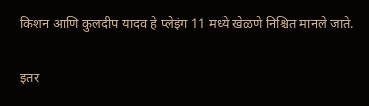किशन आणि कुलदीप यादव हे प्लेइंग 11 मध्ये खेळणे निश्चित मानले जाते.

इतर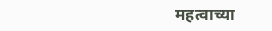महत्वाच्या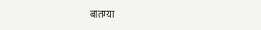बातम्या